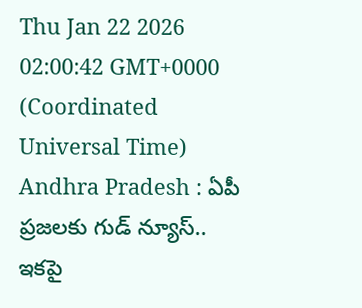Thu Jan 22 2026 02:00:42 GMT+0000 (Coordinated Universal Time)
Andhra Pradesh : ఏపీ ప్రజలకు గుడ్ న్యూస్.. ఇకపై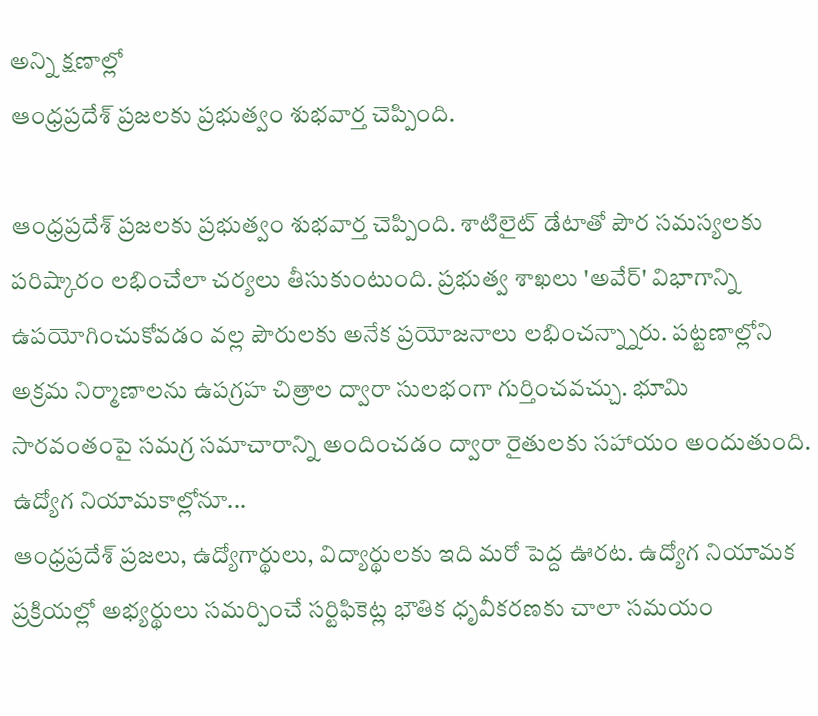అన్ని క్షణాల్లో
ఆంధ్రప్రదేశ్ ప్రజలకు ప్రభుత్వం శుభవార్త చెప్పింది.

ఆంధ్రప్రదేశ్ ప్రజలకు ప్రభుత్వం శుభవార్త చెప్పింది. శాటిలైట్ డేటాతో పౌర సమస్యలకు పరిష్కారం లభించేలా చర్యలు తీసుకుంటుంది. ప్రభుత్వ శాఖలు 'అవేర్' విభాగాన్ని ఉపయోగించుకోవడం వల్ల పౌరులకు అనేక ప్రయోజనాలు లభించన్న్నారు. పట్టణాల్లోని అక్రమ నిర్మాణాలను ఉపగ్రహ చిత్రాల ద్వారా సులభంగా గుర్తించవచ్చు. భూమి సారవంతంపై సమగ్ర సమాచారాన్ని అందించడం ద్వారా రైతులకు సహాయం అందుతుంది.
ఉద్యోగ నియామకాల్లోనూ...
ఆంధ్రప్రదేశ్ ప్రజలు, ఉద్యోగార్థులు, విద్యార్థులకు ఇది మరో పెద్ద ఊరట. ఉద్యోగ నియామక ప్రక్రియల్లో అభ్యర్థులు సమర్పించే సర్టిఫికెట్ల భౌతిక ధృవీకరణకు చాలా సమయం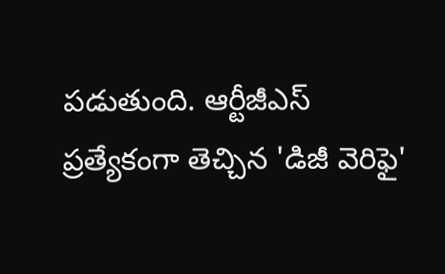పడుతుంది. ఆర్టీజీఎస్ ప్రత్యేకంగా తెచ్చిన 'డిజీ వెరిఫై'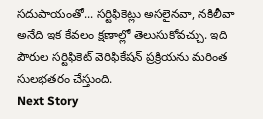సదుపాయంతో... సర్టిఫికెట్లు అసలైనవా, నకిలీవా అనేది ఇక కేవలం క్షణాల్లో తెలుసుకోవచ్చు. ఇది పౌరుల సర్టిఫికెట్ వెరిఫికేషన్ ప్రక్రియను మరింత సులభతరం చేస్తుంది.
Next Story